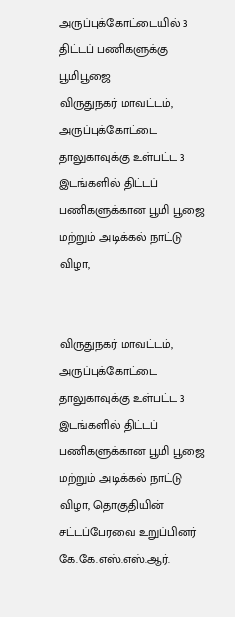அருப்புக்கோட்டையில் 3 திட்டப் பணிகளுக்கு பூமிபூஜை
விருதுநகர் மாவட்டம், அருப்புக்கோட்டை தாலுகாவுக்கு உள்பட்ட 3 இடங்களில் திட்டப் பணிகளுக்கான பூமி பூஜை மற்றும் அடிக்கல் நாட்டு விழா,


விருதுநகர் மாவட்டம், அருப்புக்கோட்டை தாலுகாவுக்கு உள்பட்ட 3 இடங்களில் திட்டப் பணிகளுக்கான பூமி பூஜை மற்றும் அடிக்கல் நாட்டு விழா, தொகுதியின் சட்டப்பேரவை உறுப்பினர் கே.கே.எஸ்.எஸ்.ஆர்.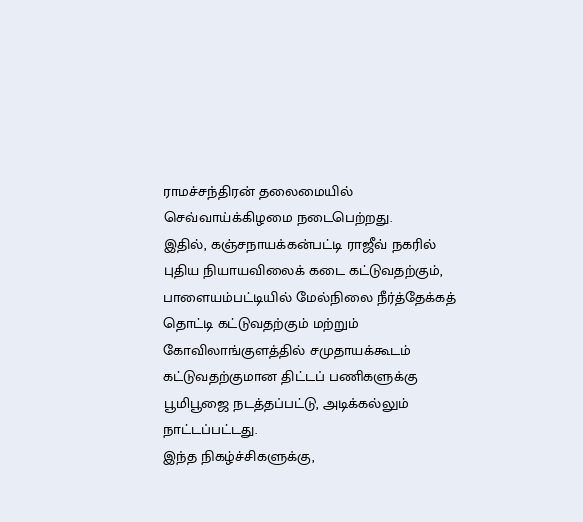ராமச்சந்திரன் தலைமையில் செவ்வாய்க்கிழமை நடைபெற்றது.
இதில், கஞ்சநாயக்கன்பட்டி ராஜீவ் நகரில் புதிய நியாயவிலைக் கடை கட்டுவதற்கும், பாளையம்பட்டியில் மேல்நிலை நீர்த்தேக்கத் தொட்டி கட்டுவதற்கும் மற்றும் கோவிலாங்குளத்தில் சமுதாயக்கூடம் கட்டுவதற்குமான திட்டப் பணிகளுக்கு பூமிபூஜை நடத்தப்பட்டு, அடிக்கல்லும் நாட்டப்பட்டது.
இந்த நிகழ்ச்சிகளுக்கு,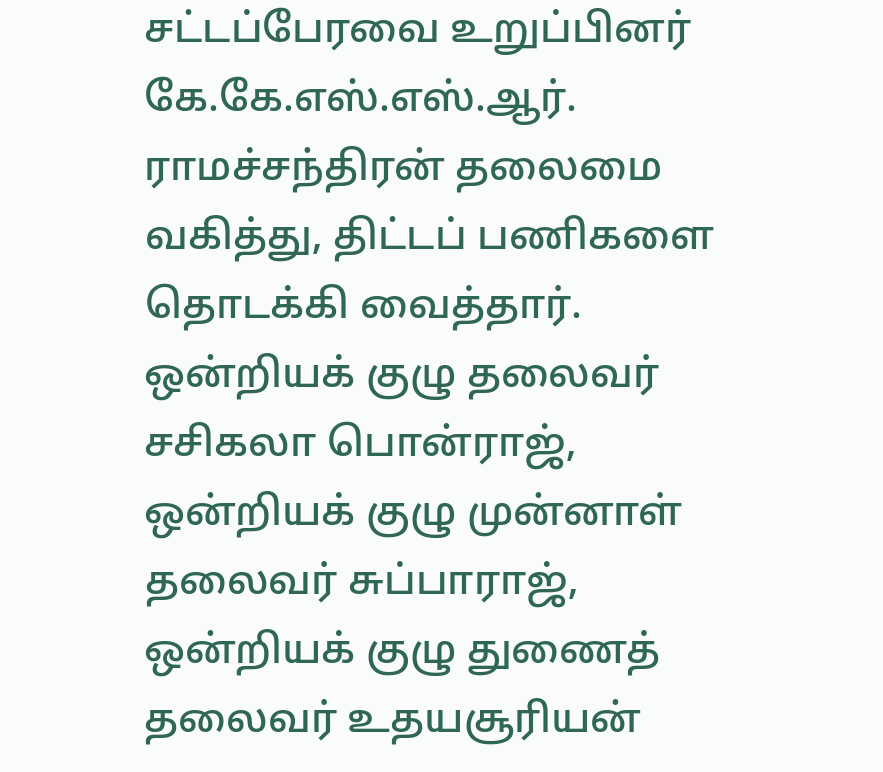சட்டப்பேரவை உறுப்பினர் கே.கே.எஸ்.எஸ்.ஆர். ராமச்சந்திரன் தலைமை வகித்து, திட்டப் பணிகளை தொடக்கி வைத்தார். ஒன்றியக் குழு தலைவர் சசிகலா பொன்ராஜ், ஒன்றியக் குழு முன்னாள் தலைவர் சுப்பாராஜ், ஒன்றியக் குழு துணைத் தலைவர் உதயசூரியன்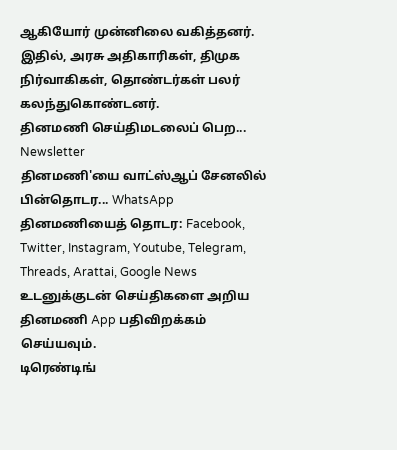ஆகியோர் முன்னிலை வகித்தனர். இதில், அரசு அதிகாரிகள், திமுக நிர்வாகிகள், தொண்டர்கள் பலர் கலந்துகொண்டனர்.
தினமணி செய்திமடலைப் பெற... Newsletter
தினமணி'யை வாட்ஸ்ஆப் சேனலில் பின்தொடர... WhatsApp
தினமணியைத் தொடர: Facebook, Twitter, Instagram, Youtube, Telegram, Threads, Arattai, Google News
உடனுக்குடன் செய்திகளை அறிய தினமணி App பதிவிறக்கம் செய்யவும்.
டிரெண்டிங்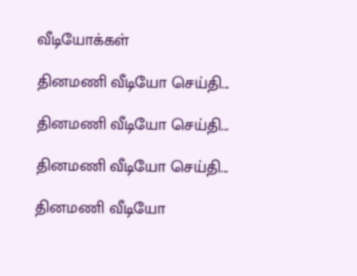வீடியோக்கள்

தினமணி வீடியோ செய்தி...

தினமணி வீடியோ செய்தி...

தினமணி வீடியோ செய்தி...

தினமணி வீடியோ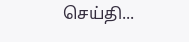செய்தி...